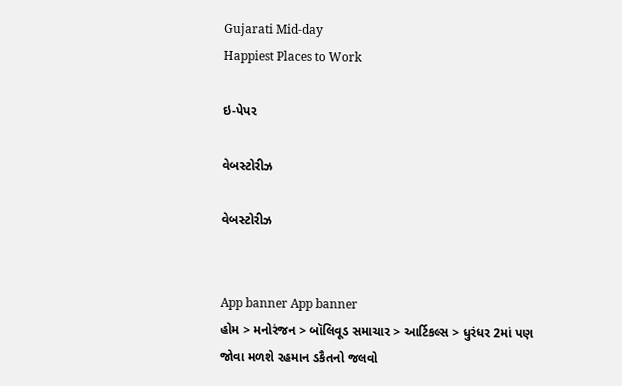Gujarati Mid-day
Happiest Places to Work

ઇ-પેપર

વેબસ્ટોરીઝ

વેબસ્ટોરીઝ


App banner App banner
હોમ > મનોરંજન > બૉલિવૂડ સમાચાર > આર્ટિકલ્સ > ધુરંધર 2માં પણ જોવા મળશે રહમાન ડકૈતનો જલવો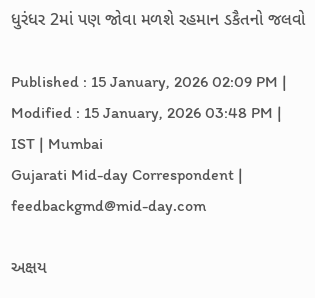ધુરંધર 2માં પણ જોવા મળશે રહમાન ડકૈતનો જલવો

Published : 15 January, 2026 02:09 PM | Modified : 15 January, 2026 03:48 PM | IST | Mumbai
Gujarati Mid-day Correspondent | feedbackgmd@mid-day.com

અક્ષય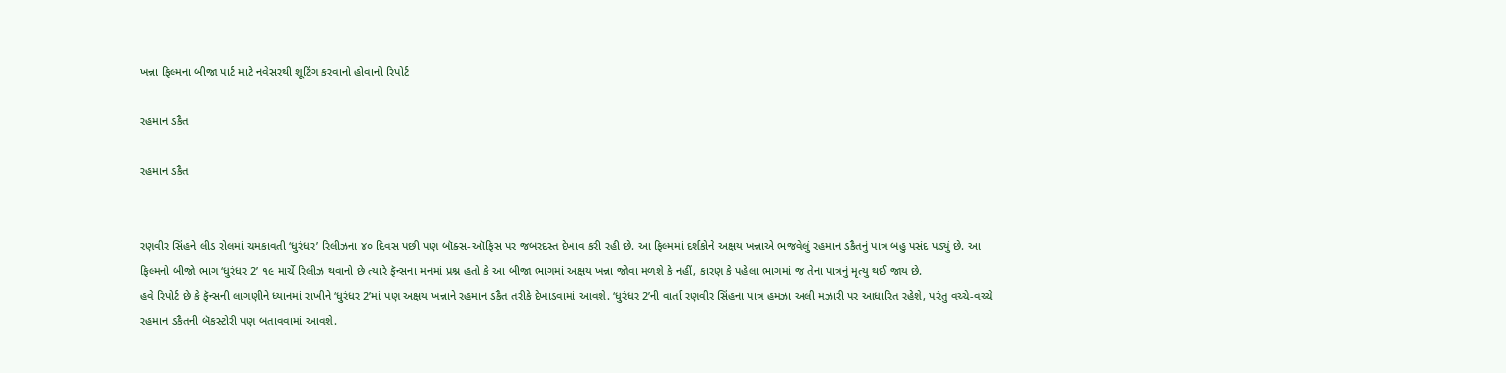ખન્ના ફિલ્મના બીજા પાર્ટ માટે નવેસરથી શૂટિંગ કરવાનો હોવાનો રિપોર્ટ

રહમાન ડકૈત

રહમાન ડકૈત


રણવીર સિંહને લીડ રોલમાં ચમકાવતી ‘ધુરંધર’ રિલીઝના ૪૦ દિવસ પછી પણ બૉક્સ-ઑફિસ પર જબરદસ્ત દેખાવ કરી રહી છે. આ ફિલ્મમાં દર્શકોને અક્ષય ખન્નાએ ભજવેલું રહમાન ડકૈતનું પાત્ર બહુ પસંદ પડ્યું છે. આ ફિલ્મનો બીજો ભાગ ‘ધુરંધર 2’ ૧૯ માર્ચે રિલીઝ થવાનો છે ત્યારે ફૅન્સના મનમાં પ્રશ્ન હતો કે આ બીજા ભાગમાં અક્ષય ખન્ના જોવા મળશે કે નહીં, કારણ કે પહેલા ભાગમાં જ તેના પાત્રનું મૃત્યુ થઈ જાય છે.
હવે રિપોર્ટ છે કે ફૅન્સની લાગણીને ધ્યાનમાં રાખીને ‘ધુરંધર 2’માં પણ અક્ષય ખન્નાને રહમાન ડકૈત તરીકે દેખાડવામાં આવશે. ‘ધુરંધર 2’ની વાર્તા રણવીર સિંહના પાત્ર હમઝા અલી મઝારી પર આધારિત રહેશે, પરંતુ વચ્ચે-વચ્ચે રહમાન ડકૈતની બૅકસ્ટોરી પણ બતાવવામાં આવશે.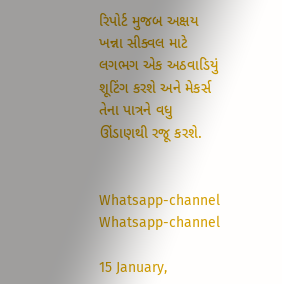રિપોર્ટ મુજબ અક્ષય ખન્ના સીક્વલ માટે લગભગ એક અઠવાડિયું શૂટિંગ કરશે અને મેકર્સ તેના પાત્રને વધુ ઊંડાણથી રજૂ કરશે.


Whatsapp-channel Whatsapp-channel

15 January,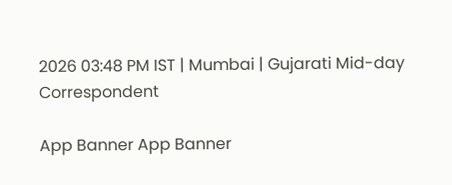2026 03:48 PM IST | Mumbai | Gujarati Mid-day Correspondent

App Banner App Banner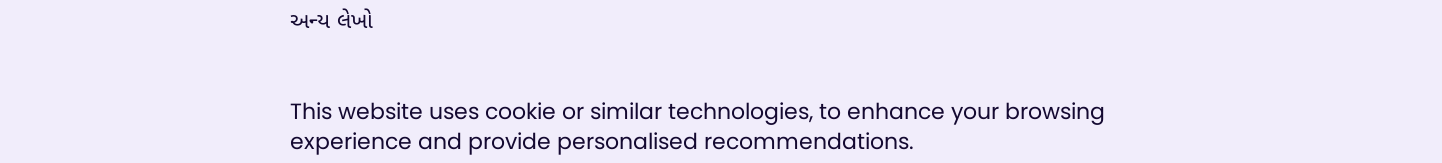અન્ય લેખો


This website uses cookie or similar technologies, to enhance your browsing experience and provide personalised recommendations.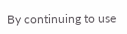By continuing to use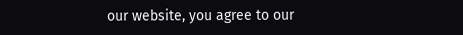our website, you agree to our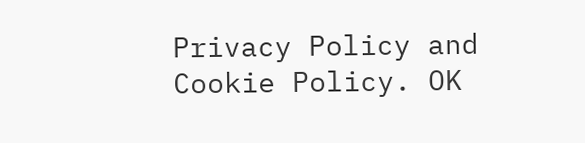Privacy Policy and Cookie Policy. OK